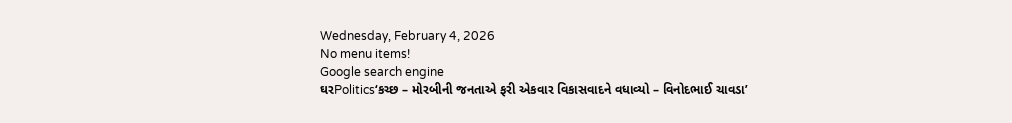Wednesday, February 4, 2026
No menu items!
Google search engine
ઘરPolitics‘કચ્છ – મોરબીની જનતાએ ફરી એકવાર વિકાસવાદને વધાવ્યો – વિનોદભાઈ ચાવડા’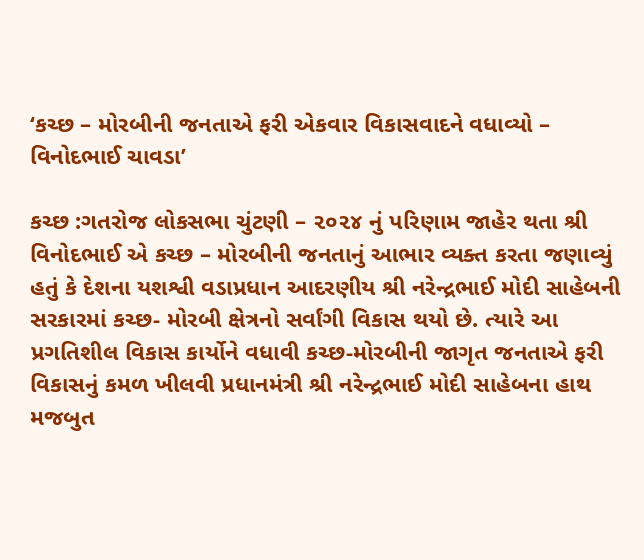‘કચ્છ – મોરબીની જનતાએ ફરી એકવાર વિકાસવાદને વધાવ્યો – વિનોદભાઈ ચાવડા’

કચ્છ :ગતરોજ લોકસભા ચુંટણી – ૨૦૨૪ નું પરિણામ જાહેર થતા શ્રી વિનોદભાઈ એ કચ્છ – મોરબીની જનતાનું આભાર વ્યક્ત કરતા જણાવ્યું હતું કે દેશના યશશ્વી વડાપ્રધાન આદરણીય શ્રી નરેન્દ્રભાઈ મોદી સાહેબની સરકારમાં કચ્છ- મોરબી ક્ષેત્રનો સર્વાંગી વિકાસ થયો છે. ત્યારે આ પ્રગતિશીલ વિકાસ કાર્યોને વધાવી કચ્છ-મોરબીની જાગૃત જનતાએ ફરી વિકાસનું કમળ ખીલવી પ્રધાનમંત્રી શ્રી નરેન્દ્રભાઈ મોદી સાહેબના હાથ મજબુત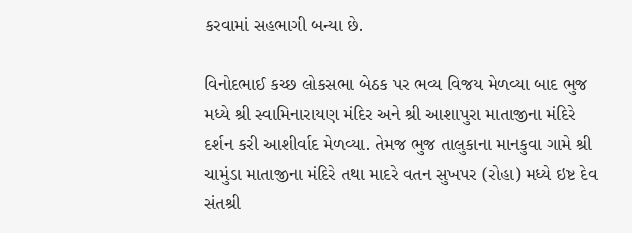કરવામાં સહભાગી બન્યા છે.

વિનોદભાઈ કચ્છ લોકસભા બેઠક પર ભવ્ય વિજય મેળવ્યા બાદ ભુજ મધ્યે શ્રી સ્વામિનારાયણ મંદિર અને શ્રી આશાપુરા માતાજીના મંદિરે દર્શન કરી આશીર્વાદ મેળવ્યા. તેમજ ભુજ તાલુકાના માનકુવા ગામે શ્રી ચામુંડા માતાજીના મંદિરે તથા માદરે વતન સુખપર (રોહા) મધ્યે ઇષ્ટ દેવ સંતશ્રી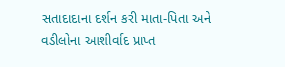સતાદાદાના દર્શન કરી માતા-પિતા અને વડીલોના આશીર્વાદ પ્રાપ્ત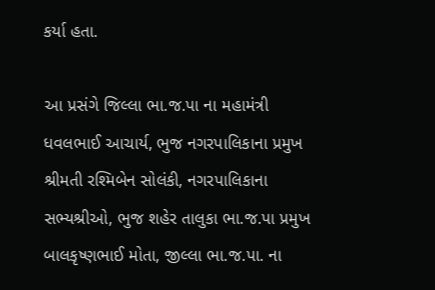કર્યા હતા.

આ પ્રસંગે જિલ્લા ભા.જ.પા ના મહામંત્રી ધવલભાઈ આચાર્ય, ભુજ નગરપાલિકાના પ્રમુખ શ્રીમતી રશ્મિબેન સોલંકી, નગરપાલિકાના સભ્યશ્રીઓ, ભુજ શહેર તાલુકા ભા.જ.પા પ્રમુખ બાલકૃષ્ણભાઈ મોતા, જીલ્લા ભા.જ.પા. ના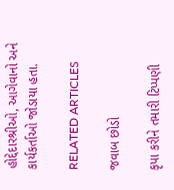હોદ્દેદારશ્રીઓ, આગેવાનો અને કાર્યકર્તાઓ જોડાયા હતા.

RELATED ARTICLES

જવાબ છોડો

કૃપા કરીને તમારી ટિપ્પણી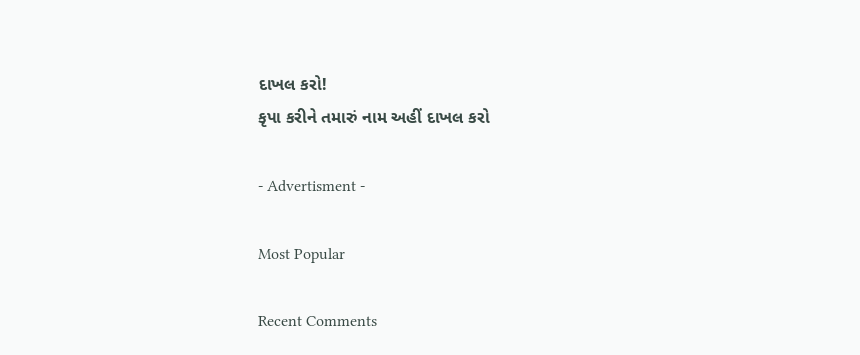દાખલ કરો!
કૃપા કરીને તમારું નામ અહીં દાખલ કરો

- Advertisment -

Most Popular

Recent Comments